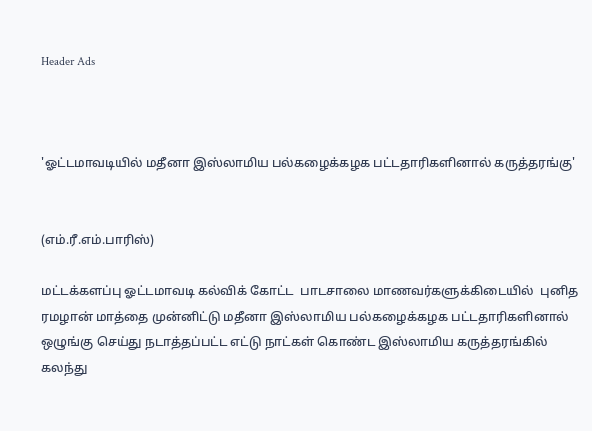Header Ads



'ஓட்டமாவடியில் மதீனா இஸ்லாமிய பல்கழைக்கழக பட்டதாரிகளினால் கருத்தரங்கு'


(எம்.ரீ.எம்.பாரிஸ்)

மட்டக்களப்பு ஓட்டமாவடி கல்விக் கோட்ட  பாடசாலை மாணவர்களுக்கிடையில்  புனித ரமழான் மாத்தை முன்னிட்டு மதீனா இஸ்லாமிய பல்கழைக்கழக பட்டதாரிகளினால் ஒழுங்கு செய்து நடாத்தப்பட்ட எட்டு நாட்கள் கொண்ட இஸ்லாமிய கருத்தரங்கில் கலந்து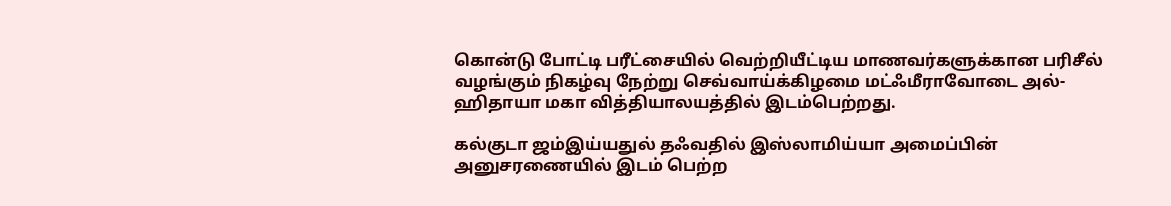கொன்டு போட்டி பரீட்சையில் வெற்றியீட்டிய மாணவர்களுக்கான பரிசீல் வழங்கும் நிகழ்வு நேற்று செவ்வாய்க்கிழமை மட்ஃமீராவோடை அல்-ஹிதாயா மகா வித்தியாலயத்தில் இடம்பெற்றது.

கல்குடா ஜம்இய்யதுல் தஃவதில் இஸ்லாமிய்யா அமைப்பின் அனுசரணையில் இடம் பெற்ற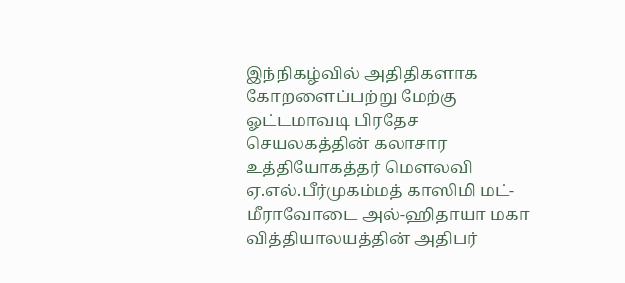இந்நிகழ்வில் அதிதிகளாக கோறளைப்பற்று மேற்கு ஓட்டமாவடி பிரதேச செயலகத்தின் கலாசார உத்தியோகத்தர் மௌலவி ஏ.எல்.பீர்முகம்மத் காஸிமி மட்-மீராவோடை அல்-ஹிதாயா மகா வித்தியாலயத்தின் அதிபர்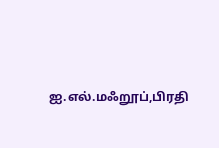ஐ.எல்.மஃறூப்,பிரதி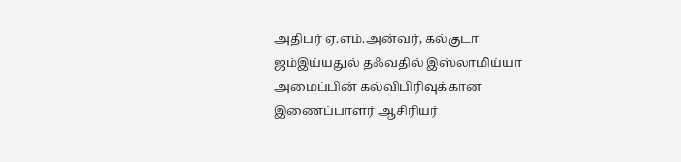அதிபர் ஏ.எம்.அன்வர், கல்குடா ஜம்இய்யதுல் தஃவதில் இஸ்லாமிய்யா அமைப்பின் கல்விபிரிவுக்கான இணைப்பாளர் ஆசிரியர்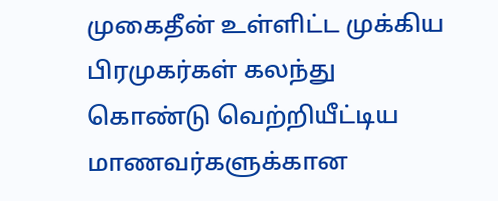முகைதீன் உள்ளிட்ட முக்கிய பிரமுகர்கள் கலந்து கொண்டு வெற்றியீட்டிய மாணவர்களுக்கான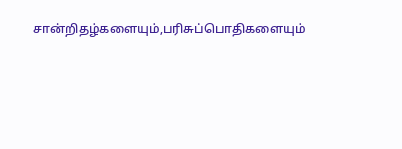சான்றிதழ்களையும்,பரிசுப்பொதிகளையும்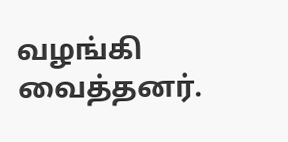வழங்கி வைத்தனர்.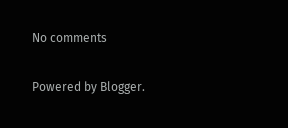No comments

Powered by Blogger.